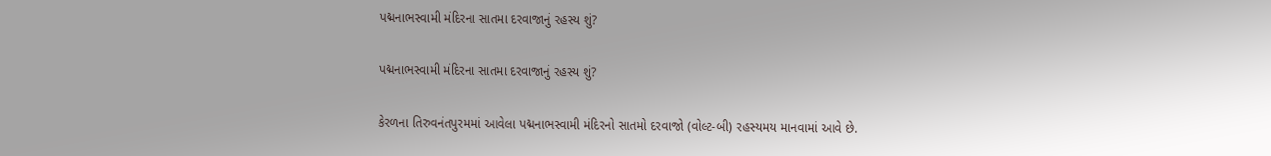પદ્મનાભસ્વામી મંદિરના સાતમા દરવાજાનું રહસ્ય શું?

પદ્મનાભસ્વામી મંદિરના સાતમા દરવાજાનું રહસ્ય શું?

કેરળના તિરુવનંતપુરમમાં આવેલા પદ્મનાભસ્વામી મંદિરનો સાતમો દરવાજો (વોલ્ટ-બી) રહસ્યમય માનવામાં આવે છે.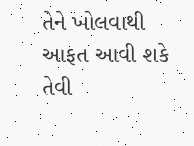તેને ખોલવાથી આફત આવી શકે તેવી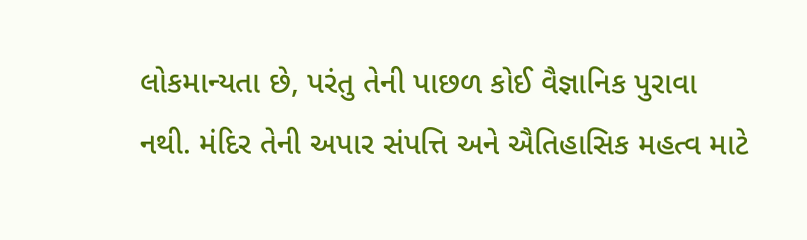લોકમાન્યતા છે, પરંતુ તેની પાછળ કોઈ વૈજ્ઞાનિક પુરાવા નથી. મંદિર તેની અપાર સંપત્તિ અને ઐતિહાસિક મહત્વ માટે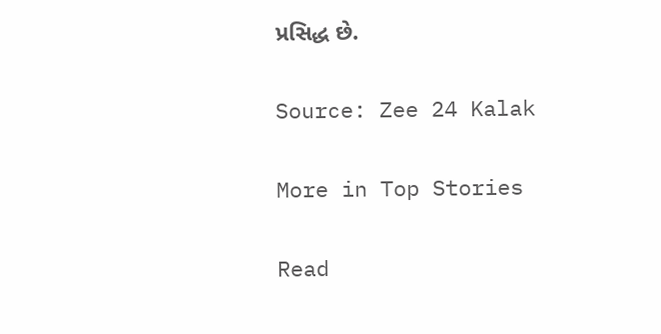પ્રસિદ્ધ છે.

Source: Zee 24 Kalak

More in Top Stories

Read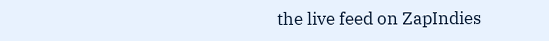the live feed on ZapIndies